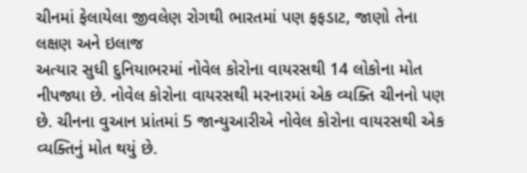ચીનમાં ફેલાયેલા જીવલેણ રોગથી ભારતમાં પણ ફફડાટ, જાણો તેના લક્ષણ અને ઇલાજ
અત્યાર સુધી દુનિયાભરમાં નોવેલ કોરોના વાયરસથી 14 લોકોના મોત નીપજ્યા છે. નોવેલ કોરોના વાયરસથી મરનારમાં એક વ્યક્તિ ચીનનો પણ છે. ચીનના વુઆન પ્રાંતમાં 5 જાન્યુઆરીએ નોવેલ કોરોના વાયરસથી એક વ્યક્તિનું મોત થયું છે.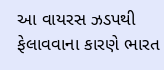આ વાયરસ ઝડપથી ફેલાવવાના કારણે ભારત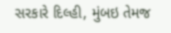સરકારે દિલ્હી, મુંબઇ તેમજ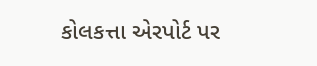કોલકત્તા એરપોર્ટ પર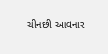ચીનછી આવનાર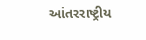આંતરરાષ્ટ્રીય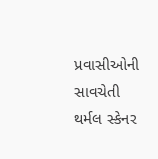પ્રવાસીઓની સાવચેતી થર્મલ સ્કેનર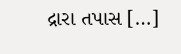દ્રારા તપાસ […]